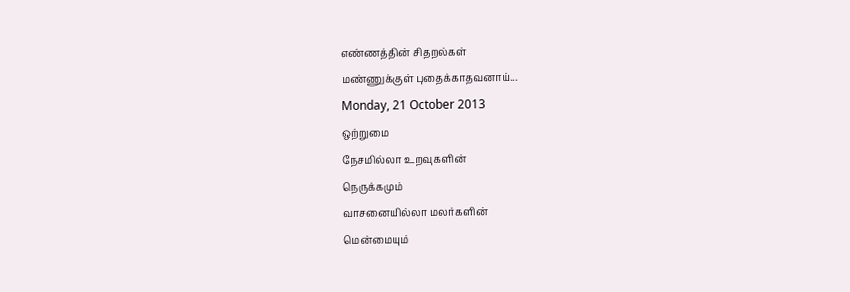எண்ணத்தின் சிதறல்கள்
மண்ணுக்குள் புதைக்காதவனாய்...
Monday, 21 October 2013
ஒற்றுமை
நேசமில்லா உறவுகளின்
நெருக்கமும்
வாசனையில்லா மலர்களின்
மென்மையும்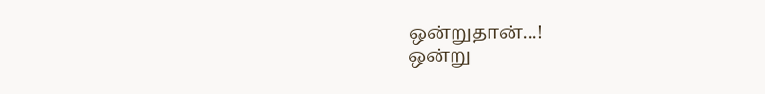ஒன்றுதான்...!
ஒன்று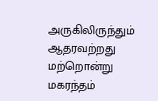அருகிலிருந்தும்
ஆதரவற்றது
மற்றொன்று
மகரந்தம்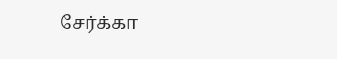சேர்க்கா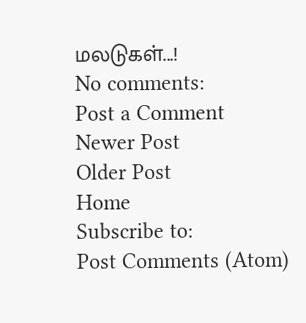மலடுகள்...!
No comments:
Post a Comment
Newer Post
Older Post
Home
Subscribe to:
Post Comments (Atom)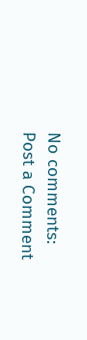No comments:
Post a Comment